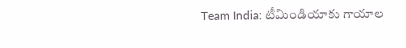Team India: టీమిండియాకు గాయాల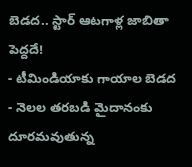బెడద.. స్టార్ ఆటగాళ్ల జాబితా పెద్దదే!
- టీమిండియాకు గాయాల బెడద
- నెలల తరబడి మైదానంకు దూరమవుతున్న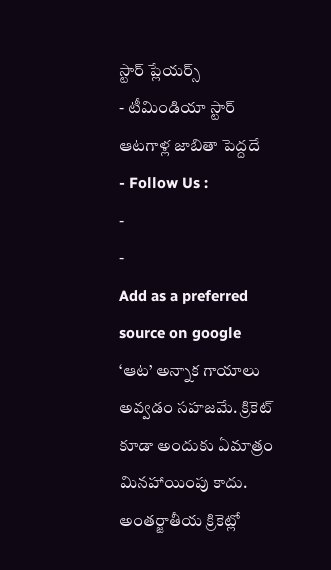స్టార్ ప్లేయర్స్
- టీమిండియా స్టార్ ఆటగాళ్ల జాబితా పెద్దదే
- Follow Us :
-
-
Add as a preferred
source on google
‘ఆట’ అన్నాక గాయాలు అవ్వడం సహజమే. క్రికెట్ కూడా అందుకు ఏమాత్రం మినహాయింపు కాదు. అంతర్జాతీయ క్రికెట్లో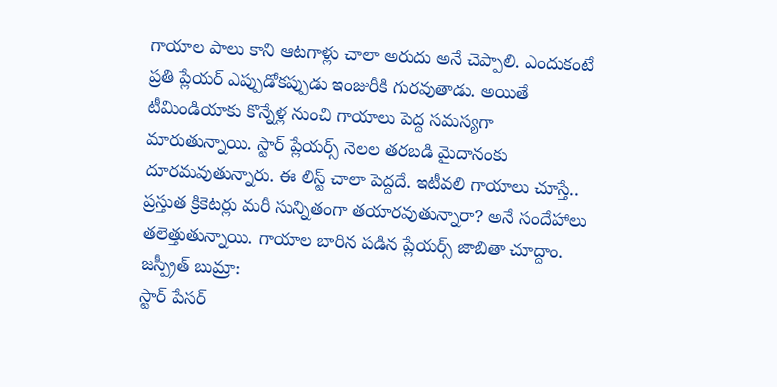గాయాల పాలు కాని ఆటగాళ్లు చాలా అరుదు అనే చెప్పాలి. ఎందుకంటే ప్రతి ప్లేయర్ ఎప్పుడోకప్పుడు ఇంజురీకి గురవుతాడు. అయితే టీమిండియాకు కొన్నేళ్ల నుంచి గాయాలు పెద్ద సమస్యగా మారుతున్నాయి. స్టార్ ప్లేయర్స్ నెలల తరబడి మైదానంకు దూరమవుతున్నారు. ఈ లిస్ట్ చాలా పెద్దదే. ఇటీవలి గాయాలు చూస్తే.. ప్రస్తుత క్రికెటర్లు మరీ సున్నితంగా తయారవుతున్నారా? అనే సందేహాలు తలెత్తుతున్నాయి. గాయాల బారిన పడిన ప్లేయర్స్ జాబితా చూద్దాం.
జస్ప్రీత్ బుమ్రా:
స్టార్ పేసర్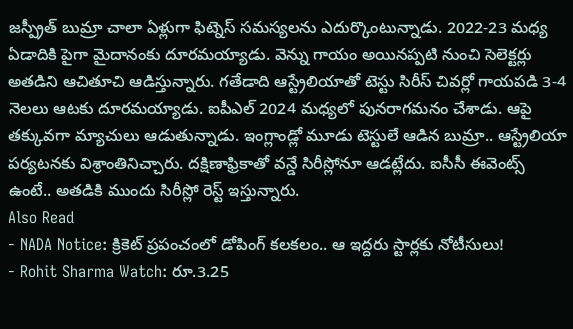జస్ప్రీత్ బుమ్రా చాలా ఏళ్లుగా ఫిట్నెస్ సమస్యలను ఎదుర్కొంటున్నాడు. 2022-23 మధ్య ఏడాదికి పైగా మైదానంకు దూరమయ్యాడు. వెన్ను గాయం అయినప్పటి నుంచి సెలెక్టర్లు అతడిని ఆచితూచి ఆడిస్తున్నారు. గతేడాది ఆస్ట్రేలియాతో టెస్టు సిరీస్ చివర్లో గాయపడి 3-4 నెలలు ఆటకు దూరమయ్యాడు. ఐపీఎల్ 2024 మధ్యలో పునరాగమనం చేశాడు. ఆపై తక్కువగా మ్యాచులు ఆడుతున్నాడు. ఇంగ్లాండ్లో మూడు టెస్టులే ఆడిన బుమ్రా.. ఆస్ట్రేలియా పర్యటనకు విశ్రాంతినిచ్చారు. దక్షిణాఫ్రికాతో వన్డే సిరీస్లోనూ ఆడట్లేదు. ఐసీసీ ఈవెంట్స్ ఉంటే.. అతడికి ముందు సిరీస్లో రెస్ట్ ఇస్తున్నారు.
Also Read
- NADA Notice: క్రికెట్ ప్రపంచంలో డోపింగ్ కలకలం.. ఆ ఇద్దరు స్టార్లకు నోటీసులు!
- Rohit Sharma Watch: రూ.3.25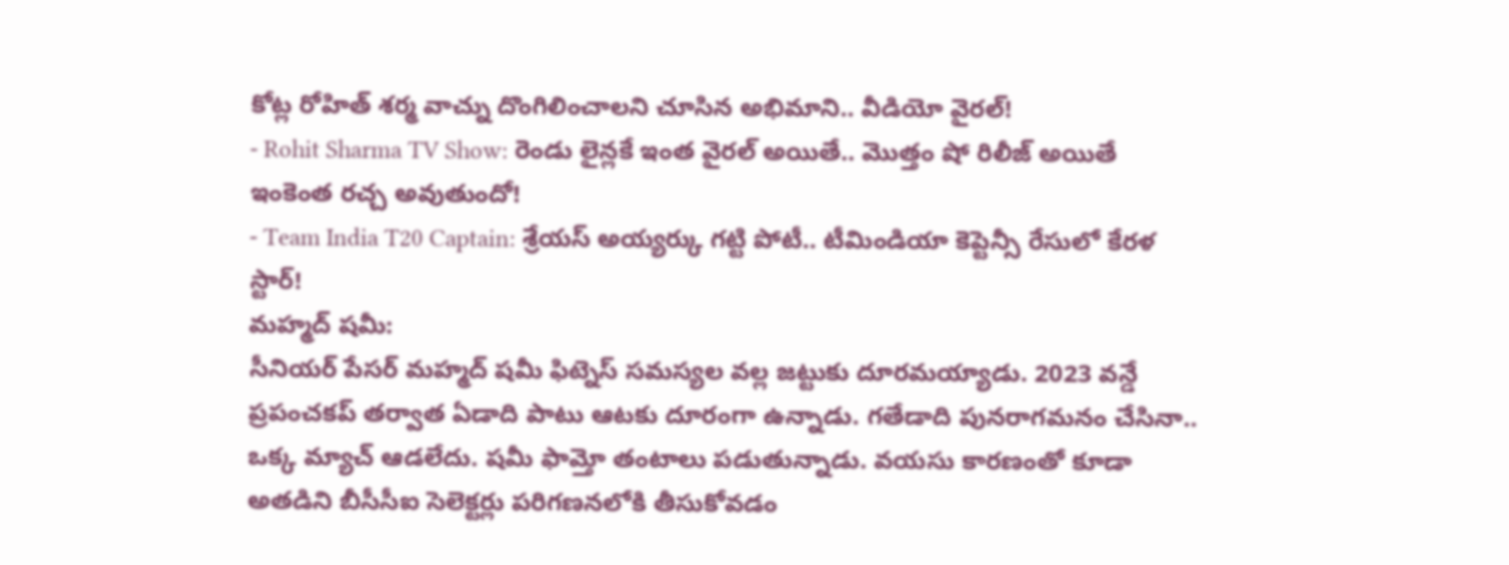కోట్ల రోహిత్ శర్మ వాచ్ను దొంగిలించాలని చూసిన అభిమాని.. వీడియో వైరల్!
- Rohit Sharma TV Show: రెండు లైన్లకే ఇంత వైరల్ అయితే.. మొత్తం షో రిలీజ్ అయితే ఇంకెంత రచ్చ అవుతుందో!
- Team India T20 Captain: శ్రేయస్ అయ్యర్కు గట్టి పోటీ.. టీమిండియా కెప్టెన్సీ రేసులో కేరళ స్టార్!
మహ్మద్ షమీ:
సీనియర్ పేసర్ మహ్మద్ షమీ ఫిట్నెస్ సమస్యల వల్ల జట్టుకు దూరమయ్యాడు. 2023 వన్డే ప్రపంచకప్ తర్వాత ఏడాది పాటు ఆటకు దూరంగా ఉన్నాడు. గతేడాది పునరాగమనం చేసినా.. ఒక్క మ్యాచ్ ఆడలేదు. షమీ ఫామ్తో తంటాలు పడుతున్నాడు. వయసు కారణంతో కూడా అతడిని బీసీసీఐ సెలెక్టర్లు పరిగణనలోకి తీసుకోవడం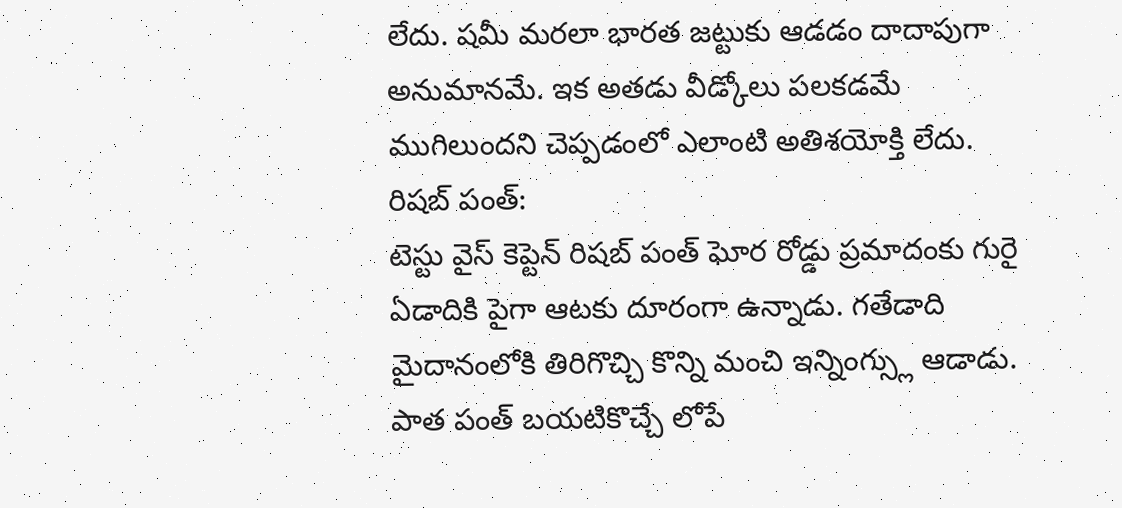లేదు. షమీ మరలా భారత జట్టుకు ఆడడం దాదాపుగా అనుమానమే. ఇక అతడు వీడ్కోలు పలకడమే ముగిలుందని చెప్పడంలో ఎలాంటి అతిశయోక్తి లేదు.
రిషబ్ పంత్:
టెస్టు వైస్ కెప్టెన్ రిషబ్ పంత్ ఘోర రోడ్డు ప్రమాదంకు గురై ఏడాదికి పైగా ఆటకు దూరంగా ఉన్నాడు. గతేడాది మైదానంలోకి తిరిగొచ్చి కొన్ని మంచి ఇన్నింగ్స్లు ఆడాడు. పాత పంత్ బయటికొచ్చే లోపే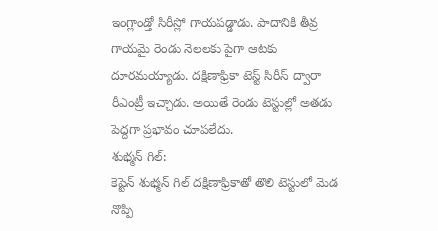ఇంగ్లాండ్తో సిరీస్లో గాయపడ్డాడు. పాదానికి తీవ్ర గాయమై రెండు నెలలకు పైగా ఆటకు దూరమయ్యాడు. దక్షిణాఫ్రికా టెస్ట్ సిరీస్ ద్వారా రీఎంట్రీ ఇచ్చాడు. అయితే రెండు టెస్టుల్లో అతడు పెద్దగా ప్రభావం చూపలేదు.
శుభ్మన్ గిల్:
కెప్టెన్ శుభ్మన్ గిల్ దక్షిణాఫ్రికాతో తొలి టెస్టులో మెడ నొప్పి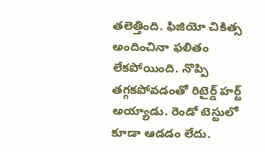తలెత్తింది. ఫిజియో చికిత్స అందించినా ఫలితం లేకపోయింది. నొప్పి తగ్గకపోవడంతో రిటైర్డ్ హర్ట్ అయ్యాడు. రెండో టెస్టులో కూడా ఆడడం లేదు.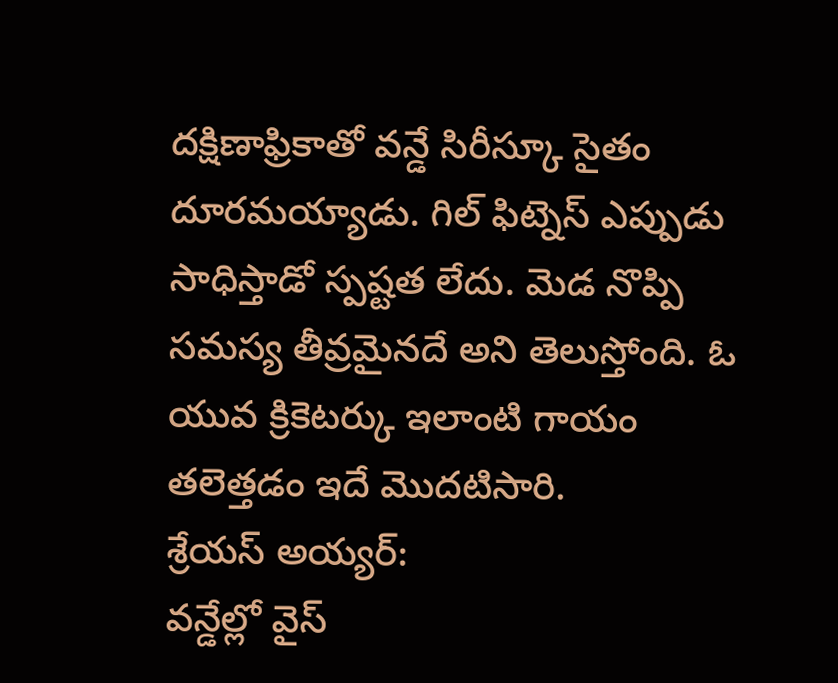దక్షిణాఫ్రికాతో వన్డే సిరీస్కూ సైతం దూరమయ్యాడు. గిల్ ఫిట్నెస్ ఎప్పుడు సాధిస్తాడో స్పష్టత లేదు. మెడ నొప్పి సమస్య తీవ్రమైనదే అని తెలుస్తోంది. ఓ యువ క్రికెటర్కు ఇలాంటి గాయం తలెత్తడం ఇదే మొదటిసారి.
శ్రేయస్ అయ్యర్:
వన్డేల్లో వైస్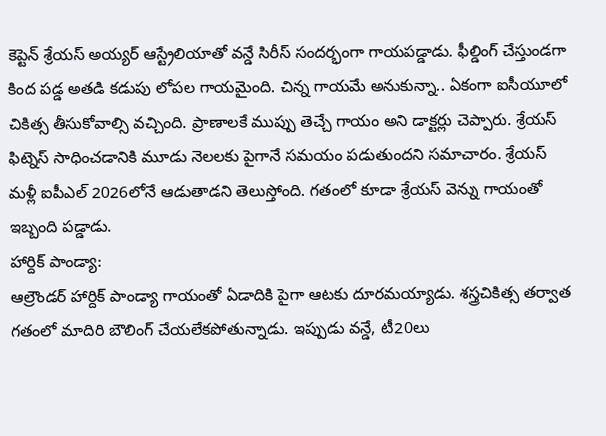కెప్టెన్ శ్రేయస్ అయ్యర్ ఆస్ట్రేలియాతో వన్డే సిరీస్ సందర్భంగా గాయపడ్డాడు. ఫీల్డింగ్ చేస్తుండగా కింద పడ్డ అతడి కడుపు లోపల గాయమైంది. చిన్న గాయమే అనుకున్నా.. ఏకంగా ఐసీయూలో చికిత్స తీసుకోవాల్సి వచ్చింది. ప్రాణాలకే ముప్పు తెచ్చే గాయం అని డాక్టర్లు చెప్పారు. శ్రేయస్ ఫిట్నెస్ సాధించడానికి మూడు నెలలకు పైగానే సమయం పడుతుందని సమాచారం. శ్రేయస్ మళ్లీ ఐపీఎల్ 2026లోనే ఆడుతాడని తెలుస్తోంది. గతంలో కూడా శ్రేయస్ వెన్ను గాయంతో ఇబ్బంది పడ్డాడు.
హార్దిక్ పాండ్యా:
ఆల్రౌండర్ హార్దిక్ పాండ్యా గాయంతో ఏడాదికి పైగా ఆటకు దూరమయ్యాడు. శస్త్రచికిత్స తర్వాత గతంలో మాదిరి బౌలింగ్ చేయలేకపోతున్నాడు. ఇప్పుడు వన్డే, టీ20లు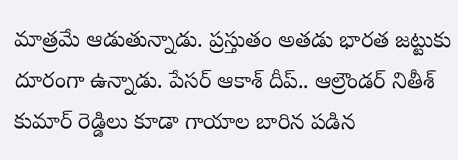మాత్రమే ఆడుతున్నాడు. ప్రస్తుతం అతడు భారత జట్టుకు దూరంగా ఉన్నాడు. పేసర్ ఆకాశ్ దీప్.. ఆల్రౌండర్ నితీశ్ కుమార్ రెడ్డిలు కూడా గాయాల బారిన పడిన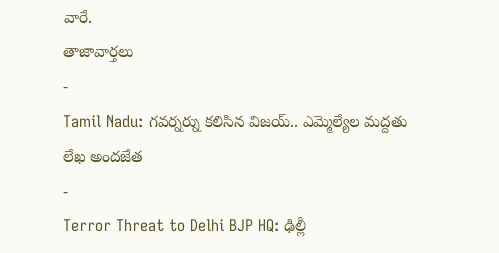వారే.
తాజావార్తలు
-
Tamil Nadu: గవర్నర్ను కలిసిన విజయ్.. ఎమ్మెల్యేల మద్దతు లేఖ అందజేత
-
Terror Threat to Delhi BJP HQ: ఢిల్లీ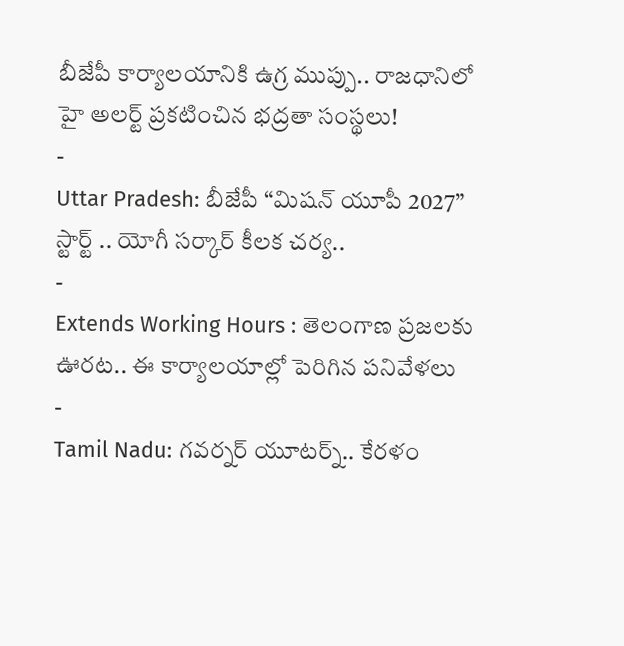బీజేపీ కార్యాలయానికి ఉగ్ర ముప్పు.. రాజధానిలో హై అలర్ట్ ప్రకటించిన భద్రతా సంస్థలు!
-
Uttar Pradesh: బీజేపీ “మిషన్ యూపీ 2027” స్టార్ట్ .. యోగీ సర్కార్ కీలక చర్య..
-
Extends Working Hours : తెలంగాణ ప్రజలకు ఊరట.. ఈ కార్యాలయాల్లో పెరిగిన పనివేళలు
-
Tamil Nadu: గవర్నర్ యూటర్న్.. కేరళం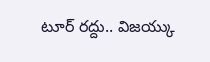టూర్ రద్దు.. విజయ్కు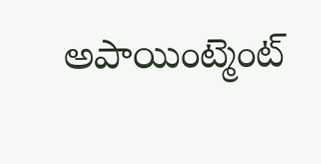అపాయింట్మెంట్